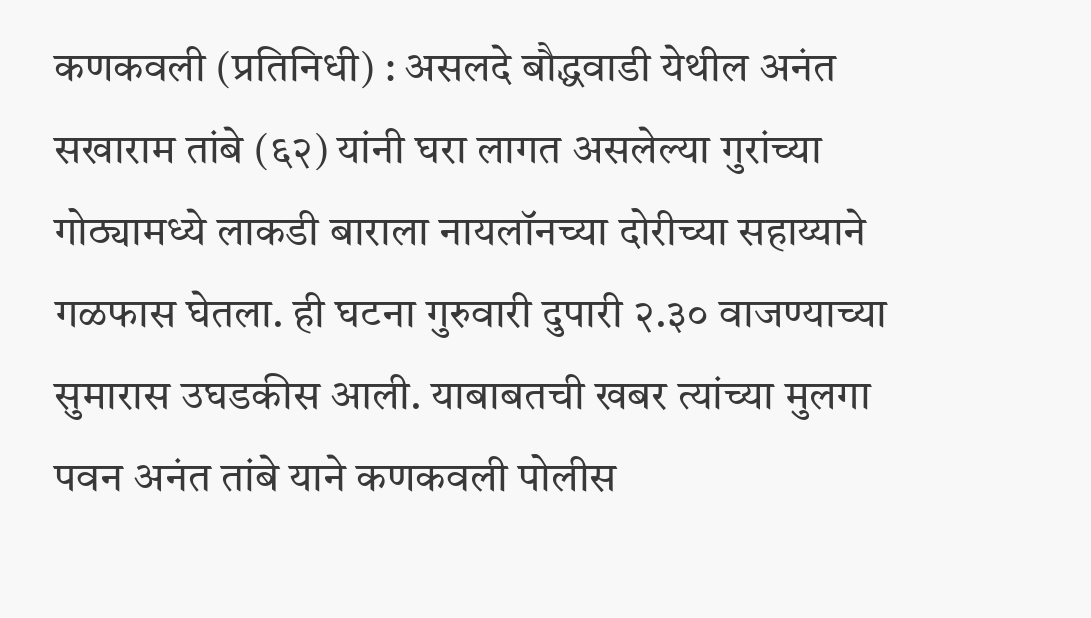कणकवली (प्रतिनिधी) : असलदे बौद्धवाडी येथील अनंत सखाराम तांबे (६२) यांनी घरा लागत असलेल्या गुरांच्या गोठ्यामध्ये लाकडी बाराला नायलॉनच्या दोरीच्या सहाय्याने गळफास घेतला. ही घटना गुरुवारी दुपारी २.३० वाजण्याच्या सुमारास उघडकीस आली. याबाबतची खबर त्यांच्या मुलगा पवन अनंत तांबे याने कणकवली पोलीस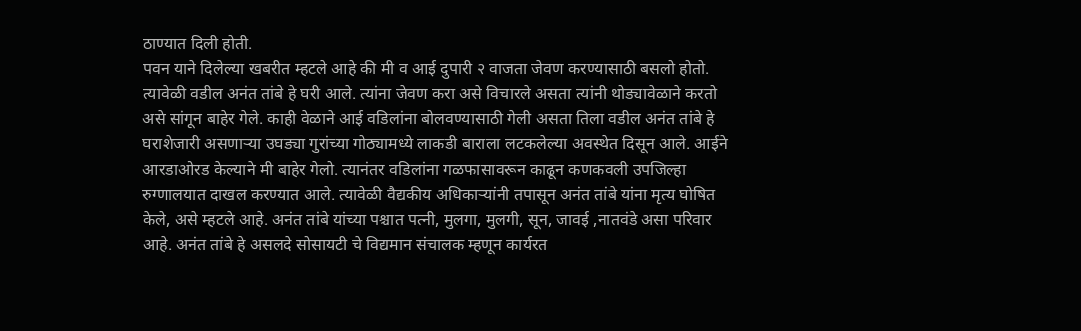ठाण्यात दिली होती.
पवन याने दिलेल्या खबरीत म्हटले आहे की मी व आई दुपारी २ वाजता जेवण करण्यासाठी बसलो होतो. त्यावेळी वडील अनंत तांबे हे घरी आले. त्यांना जेवण करा असे विचारले असता त्यांनी थोड्यावेळाने करतो असे सांगून बाहेर गेले. काही वेळाने आई वडिलांना बोलवण्यासाठी गेली असता तिला वडील अनंत तांबे हे घराशेजारी असणाऱ्या उघड्या गुरांच्या गोठ्यामध्ये लाकडी बाराला लटकलेल्या अवस्थेत दिसून आले. आईने आरडाओरड केल्याने मी बाहेर गेलो. त्यानंतर वडिलांना गळफासावरून काढून कणकवली उपजिल्हा रुग्णालयात दाखल करण्यात आले. त्यावेळी वैद्यकीय अधिकाऱ्यांनी तपासून अनंत तांबे यांना मृत्य घोषित केले, असे म्हटले आहे. अनंत तांबे यांच्या पश्चात पत्नी, मुलगा, मुलगी, सून, जावई ,नातवंडे असा परिवार आहे. अनंत तांबे हे असलदे सोसायटी चे विद्यमान संचालक म्हणून कार्यरत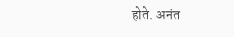होते. अनंत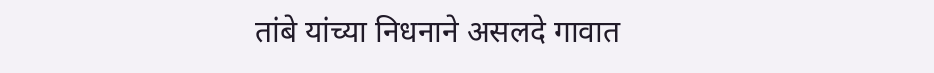तांबे यांच्या निधनाने असलदे गावात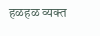हळहळ व्यक्त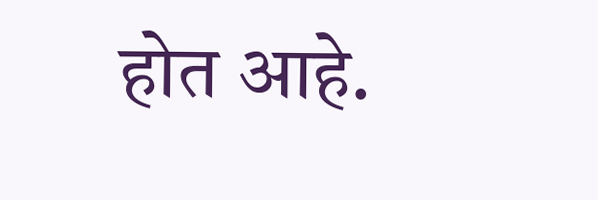होत आहे.